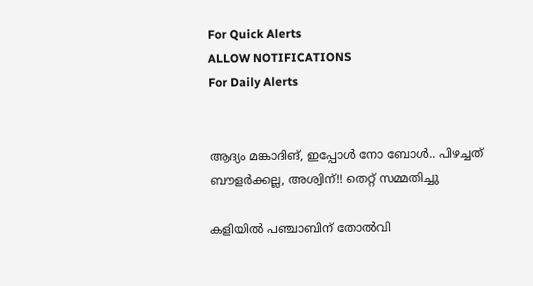For Quick Alerts
ALLOW NOTIFICATIONS
For Daily Alerts


ആദ്യം മങ്കാദിങ്, ഇപ്പോള്‍ നോ ബോള്‍.. പിഴച്ചത് ബൗളര്‍ക്കല്ല, അശ്വിന്!! തെറ്റ് സമ്മതിച്ചു

കളിയില്‍ പഞ്ചാബിന് തോല്‍വി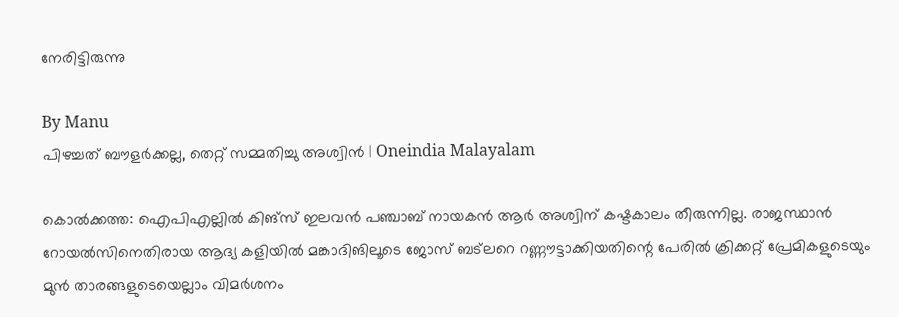നേരിട്ടിരുന്നു

By Manu
പിഴച്ചത് ബൗളര്‍ക്കല്ല, തെറ്റ് സമ്മതിച്ചു അശ്വിൻ | Oneindia Malayalam

കൊല്‍ക്കത്ത: ഐപിഎല്ലില്‍ കിങ്‌സ് ഇലവന്‍ പഞ്ചാബ് നായകന്‍ ആര്‍ അശ്വിന് കഷ്ടകാലം തീരുന്നില്ല. രാജസ്ഥാന്‍ റോയല്‍സിനെതിരായ ആദ്യ കളിയില്‍ മങ്കാദിങിലൂടെ ജോസ് ബട്‌ലറെ റണ്ണൗട്ടാക്കിയതിന്റെ പേരില്‍ ക്രിക്കറ്റ് പ്രേമികളുടെയും മുന്‍ താരങ്ങളുടെയെല്ലാം വിമര്‍ശനം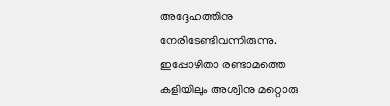അദ്ദേഹത്തിനു നേരിടേണ്ടിവന്നിരുന്നു. ഇപ്പോഴിതാ രണ്ടാമത്തെ കളിയിലും അശ്വിനു മറ്റൊരു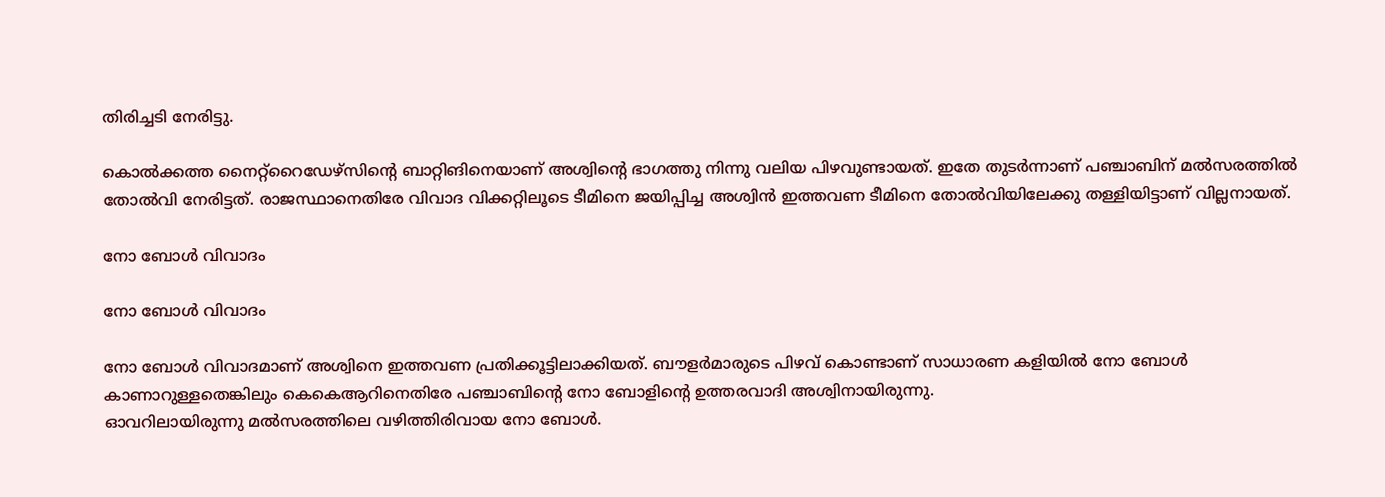തിരിച്ചടി നേരിട്ടു.

കൊല്‍ക്കത്ത നൈറ്റ്‌റൈഡേഴ്‌സിന്റെ ബാറ്റിങിനെയാണ് അശ്വിന്റെ ഭാഗത്തു നിന്നു വലിയ പിഴവുണ്ടായത്. ഇതേ തുടര്‍ന്നാണ് പഞ്ചാബിന് മല്‍സരത്തില്‍ തോല്‍വി നേരിട്ടത്. രാജസ്ഥാനെതിരേ വിവാദ വിക്കറ്റിലൂടെ ടീമിനെ ജയിപ്പിച്ച അശ്വിന്‍ ഇത്തവണ ടീമിനെ തോല്‍വിയിലേക്കു തള്ളിയിട്ടാണ് വില്ലനായത്.

നോ ബോള്‍ വിവാദം

നോ ബോള്‍ വിവാദം

നോ ബോള്‍ വിവാദമാണ് അശ്വിനെ ഇത്തവണ പ്രതിക്കൂട്ടിലാക്കിയത്. ബൗളര്‍മാരുടെ പിഴവ് കൊണ്ടാണ് സാധാരണ കളിയില്‍ നോ ബോള്‍ കാണാറുള്ളതെങ്കിലും കെകെആറിനെതിരേ പഞ്ചാബിന്റെ നോ ബോളിന്റെ ഉത്തരവാദി അശ്വിനായിരുന്നു.
ഓവറിലായിരുന്നു മല്‍സരത്തിലെ വഴിത്തിരിവായ നോ ബോള്‍.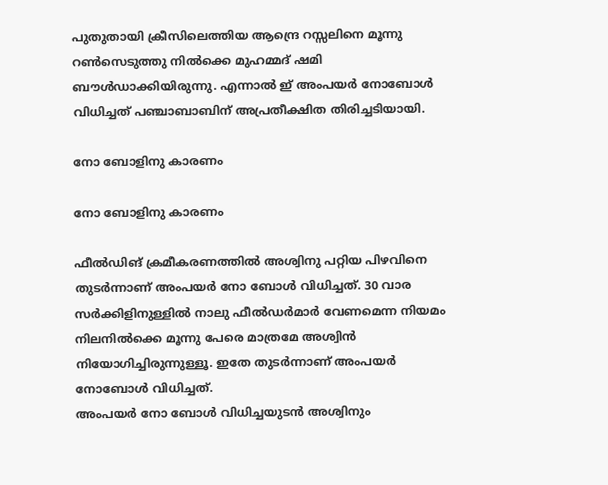പുതുതായി ക്രീസിലെത്തിയ ആന്ദ്രെ റസ്സലിനെ മൂന്നു റണ്‍സെടുത്തു നില്‍ക്കെ മുഹമ്മദ് ഷമി ബൗള്‍ഡാക്കിയിരുന്നു. എന്നാല്‍ ഇ് അംപയര്‍ നോബോള്‍ വിധിച്ചത് പഞ്ചാബാബിന് അപ്രതീക്ഷിത തിരിച്ചടിയായി.

നോ ബോളിനു കാരണം

നോ ബോളിനു കാരണം

ഫീല്‍ഡിങ് ക്രമീകരണത്തില്‍ അശ്വിനു പറ്റിയ പിഴവിനെ തുടര്‍ന്നാണ് അംപയര്‍ നോ ബോള്‍ വിധിച്ചത്. 30 വാര സര്‍ക്കിളിനുള്ളില്‍ നാലു ഫീല്‍ഡര്‍മാര്‍ വേണമെന്ന നിയമം നിലനില്‍ക്കെ മൂന്നു പേരെ മാത്രമേ അശ്വിന്‍ നിയോഗിച്ചിരുന്നുള്ളൂ. ഇതേ തുടര്‍ന്നാണ് അംപയര്‍ നോബോള്‍ വിധിച്ചത്.
അംപയര്‍ നോ ബോള്‍ വിധിച്ചയുടന്‍ അശ്വിനും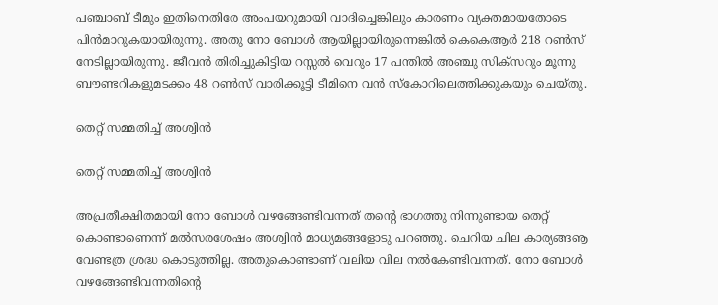പഞ്ചാബ് ടീമും ഇതിനെതിരേ അംപയറുമായി വാദിച്ചെങ്കിലും കാരണം വ്യക്തമായതോടെ പിന്‍മാറുകയായിരുന്നു. അതു നോ ബോള്‍ ആയില്ലായിരുന്നെങ്കില്‍ കെകെആര്‍ 218 റണ്‍സ് നേടില്ലായിരുന്നു. ജീവന്‍ തിരിച്ചുകിട്ടിയ റസ്സല്‍ വെറും 17 പന്തില്‍ അഞ്ചു സിക്‌സറും മൂന്നു ബൗണ്ടറികളുമടക്കം 48 റണ്‍സ് വാരിക്കൂട്ടി ടീമിനെ വന്‍ സ്‌കോറിലെത്തിക്കുകയും ചെയ്തു.

തെറ്റ് സമ്മതിച്ച് അശ്വിന്‍

തെറ്റ് സമ്മതിച്ച് അശ്വിന്‍

അപ്രതീക്ഷിതമായി നോ ബോള്‍ വഴങ്ങേണ്ടിവന്നത് തന്റെ ഭാഗത്തു നിന്നുണ്ടായ തെറ്റ് കൊണ്ടാണെന്ന് മല്‍സരശേഷം അശ്വിന്‍ മാധ്യമങ്ങളോടു പറഞ്ഞു. ചെറിയ ചില കാര്യങ്ങൡ വേണ്ടത്ര ശ്രദ്ധ കൊടുത്തില്ല. അതുകൊണ്ടാണ് വലിയ വില നല്‍കേണ്ടിവന്നത്. നോ ബോള്‍ വഴങ്ങേണ്ടിവന്നതിന്റെ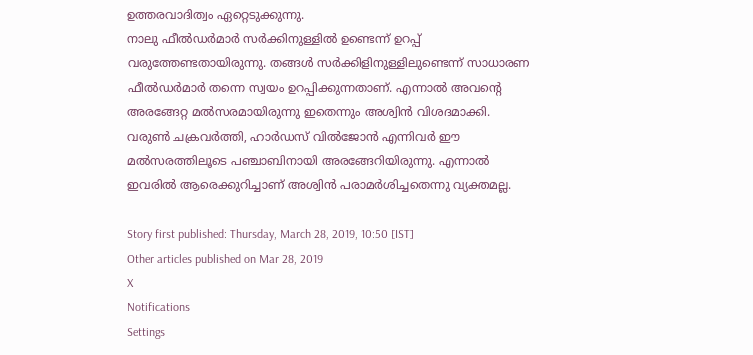ഉത്തരവാദിത്വം ഏറ്റെടുക്കുന്നു.
നാലു ഫീല്‍ഡര്‍മാര്‍ സര്‍ക്കിനുള്ളില്‍ ഉണ്ടെന്ന് ഉറപ്പ് വരുത്തേണ്ടതായിരുന്നു. തങ്ങള്‍ സര്‍ക്കിളിനുള്ളിലുണ്ടെന്ന് സാധാരണ ഫീല്‍ഡര്‍മാര്‍ തന്നെ സ്വയം ഉറപ്പിക്കുന്നതാണ്. എന്നാല്‍ അവന്റെ അരങ്ങേറ്റ മല്‍സരമായിരുന്നു ഇതെന്നും അശ്വിന്‍ വിശദമാക്കി.
വരുണ്‍ ചക്രവര്‍ത്തി, ഹാര്‍ഡസ് വില്‍ജോന്‍ എന്നിവര്‍ ഈ മല്‍സരത്തിലൂടെ പഞ്ചാബിനായി അരങ്ങേറിയിരുന്നു. എന്നാല്‍ ഇവരില്‍ ആരെക്കുറിച്ചാണ് അശ്വിന്‍ പരാമര്‍ശിച്ചതെന്നു വ്യക്തമല്ല.

Story first published: Thursday, March 28, 2019, 10:50 [IST]
Other articles published on Mar 28, 2019
X
Notifications
Settings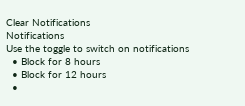Clear Notifications
Notifications
Use the toggle to switch on notifications
  • Block for 8 hours
  • Block for 12 hours
  •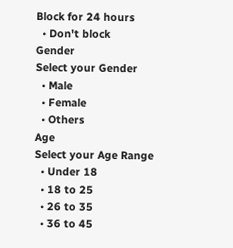Block for 24 hours
  • Don't block
Gender
Select your Gender
  • Male
  • Female
  • Others
Age
Select your Age Range
  • Under 18
  • 18 to 25
  • 26 to 35
  • 36 to 45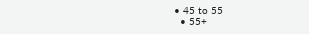• 45 to 55
  • 55+